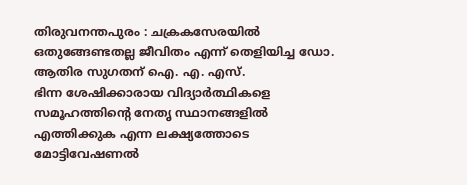തിരുവനന്തപുരം : ചക്രകസേരയിൽ ഒതുങ്ങേണ്ടതല്ല ജീവിതം എന്ന് തെളിയിച്ച ഡോ. ആതിര സുഗതന് ഐ. എ. എസ്.
ഭിന്ന ശേഷിക്കാരായ വിദ്യാർത്ഥികളെ സമൂഹത്തിന്റെ നേതൃ സ്ഥാനങ്ങളിൽ എത്തിക്കുക എന്ന ലക്ഷ്യത്തോടെ മോട്ടിവേഷണൽ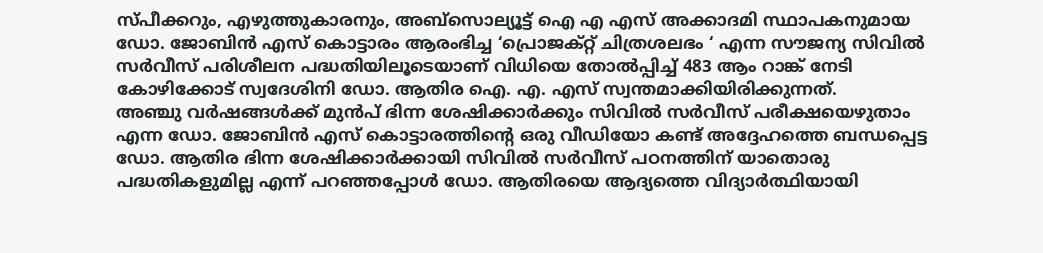സ്പീക്കറും, എഴുത്തുകാരനും, അബ്സൊല്യൂട്ട് ഐ എ എസ് അക്കാദമി സ്ഥാപകനുമായ ഡോ. ജോബിൻ എസ് കൊട്ടാരം ആരംഭിച്ച ‘പ്രൊജക്റ്റ് ചിത്രശലഭം ‘ എന്ന സൗജന്യ സിവിൽ സർവീസ് പരിശീലന പദ്ധതിയിലൂടെയാണ് വിധിയെ തോൽപ്പിച്ച് 483 ആം റാങ്ക് നേടി കോഴിക്കോട് സ്വദേശിനി ഡോ. ആതിര ഐ. എ. എസ് സ്വന്തമാക്കിയിരിക്കുന്നത്.
അഞ്ചു വർഷങ്ങൾക്ക് മുൻപ് ഭിന്ന ശേഷിക്കാർക്കും സിവിൽ സർവീസ് പരീക്ഷയെഴുതാം എന്ന ഡോ. ജോബിൻ എസ് കൊട്ടാരത്തിന്റെ ഒരു വീഡിയോ കണ്ട് അദ്ദേഹത്തെ ബന്ധപ്പെട്ട ഡോ. ആതിര ഭിന്ന ശേഷിക്കാർക്കായി സിവിൽ സർവീസ് പഠനത്തിന് യാതൊരു പദ്ധതികളുമില്ല എന്ന് പറഞ്ഞപ്പോൾ ഡോ. ആതിരയെ ആദ്യത്തെ വിദ്യാർത്ഥിയായി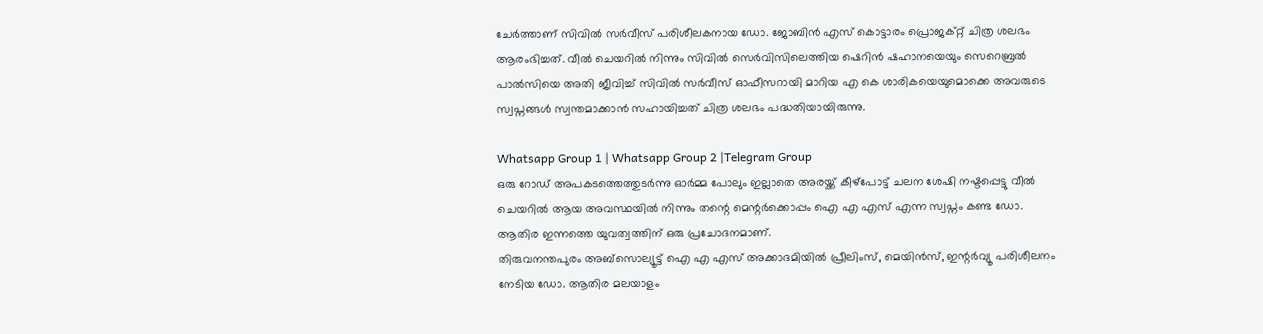ചേർത്താണ് സിവിൽ സർവീസ് പരിശീലകനായ ഡോ. ജോബിൻ എസ് കൊട്ടാരം പ്രൊജക്റ്റ് ചിത്ര ശലഭം ആരംഭിച്ചത്. വീൽ ചെയറിൽ നിന്നും സിവിൽ സെർവിസിലെത്തിയ ഷെറിൻ ഷഹാനയെയും സെറെബ്രൽ പാൽസിയെ അതി ജീവിച്ച് സിവിൽ സർവീസ് ഓഫീസറായി മാറിയ എ കെ ശാരികയെയുമൊക്കെ അവരുടെ സ്വപ്നങ്ങൾ സ്വന്തമാക്കാൻ സഹായിച്ചത് ചിത്ര ശലഭം പദ്ധതിയായിരുന്നു.

Whatsapp Group 1 | Whatsapp Group 2 |Telegram Group
ഒരു റോഡ് അപകടത്തെത്തുടർന്നു ഓർമ്മ പോലും ഇല്ലാതെ അരയ്ക്ക് കീഴ്പോട്ട് ചലന ശേഷി നഷ്ടപ്പെട്ടു വീൽ ചെയറിൽ ആയ അവസ്ഥയിൽ നിന്നും തന്റെ മെന്റർക്കൊപ്പം ഐ എ എസ് എന്ന സ്വപ്നം കണ്ട ഡോ. ആതിര ഇന്നത്തെ യുവത്വത്തിന് ഒരു പ്രചോദനമാണ്.
തിരുവനന്തപുരം അബ്സൊല്യൂട്ട് ഐ എ എസ് അക്കാദമിയിൽ പ്രീലിംസ്, മെയിൻസ്, ഇന്റർവ്യൂ പരിശീലനം നേടിയ ഡോ. ആതിര മലയാളം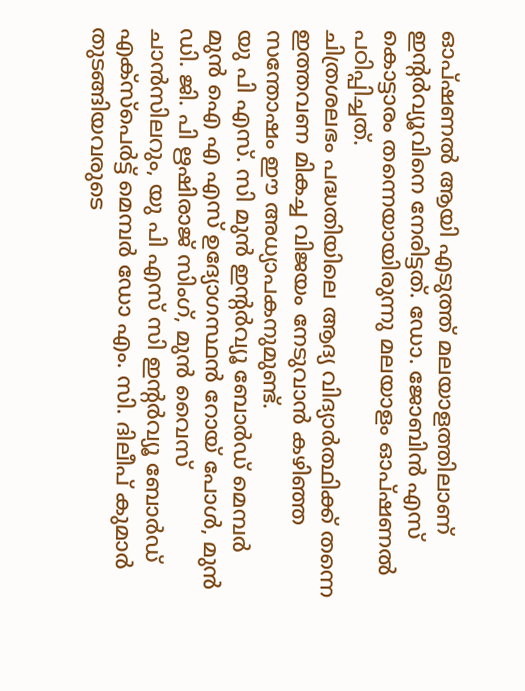ഓപ്ഷണൽ ആയി എടുത്ത് മലയാളത്തിലാണ് ഇന്റർവ്യൂവിനെ നേരിട്ടത്. ഡോ. ജോബിൻ എസ് കൊട്ടാരം തന്നെയായിരുന്നു മലയാളം ഓപ്ഷണൽ പഠിപ്പിച്ചത്.
ചിത്രശലഭം പദ്ധതിയിലെ ആദ്യ വിദ്യാർത്ഥിക്ക് തന്നെ ഇത്തവണ മികച്ച വിജയം നേടുവാൻ കഴിഞ്ഞ സന്തോഷം ഈ അധ്യാപകനുമുണ്ട്.
യു പി എസ്. സി മുൻ ഇന്റർവ്യൂ ബോർഡ് മെമ്പർ മുൻ ഐ എ എസ് ഉദ്യോഗസ്ഥൻ റോയ് പോൾ, മുൻ ഡി. ജി. പി ഋഷിരാജ് സിംഗ്, മുൻ വൈസ് ചാൻസിലറും, യു പി എസ് സി ഇന്റർവ്യൂ ബോർഡ് എക്സ്പെർട്ട് മെമ്പർ ഡോ എം. സി. ദിലീപ് കുമാർ തുടങ്ങിയവരുടെ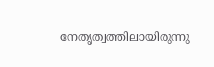നേതൃത്വത്തിലായിരുന്നു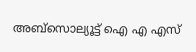അബ്സൊല്യൂട്ട് ഐ എ എസ്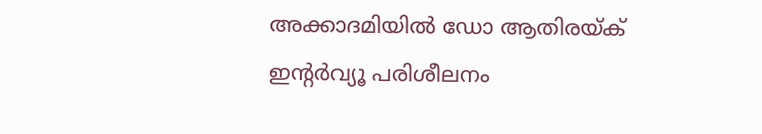അക്കാദമിയിൽ ഡോ ആതിരയ്ക് ഇന്റർവ്യൂ പരിശീലനം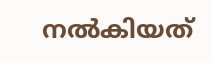നൽകിയത്